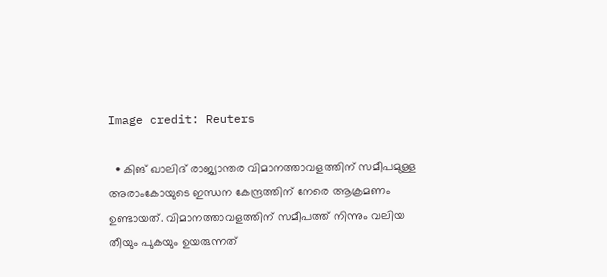Image credit: Reuters

  • കിങ് ഖാലിദ് രാജ്യാന്തര വിമാനത്താവളത്തിന് സമീപമുള്ള അരാംകോയുടെ ഇന്ധന കേന്ദ്രത്തിന് നേരെ ആക്രമണം ഉണ്ടായത്. വിമാനത്താവളത്തിന് സമീപത്ത് നിന്നും വലിയ തീയും പുകയും ഉയരുന്നത്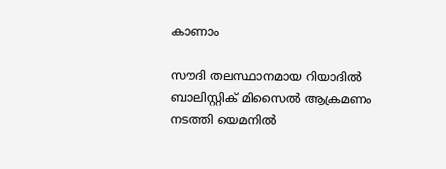കാണാം

സൗദി തലസ്ഥാനമായ റിയാദില്‍ ബാലിസ്റ്റിക് മിസൈല്‍ ആക്രമണം നടത്തി യെമനില്‍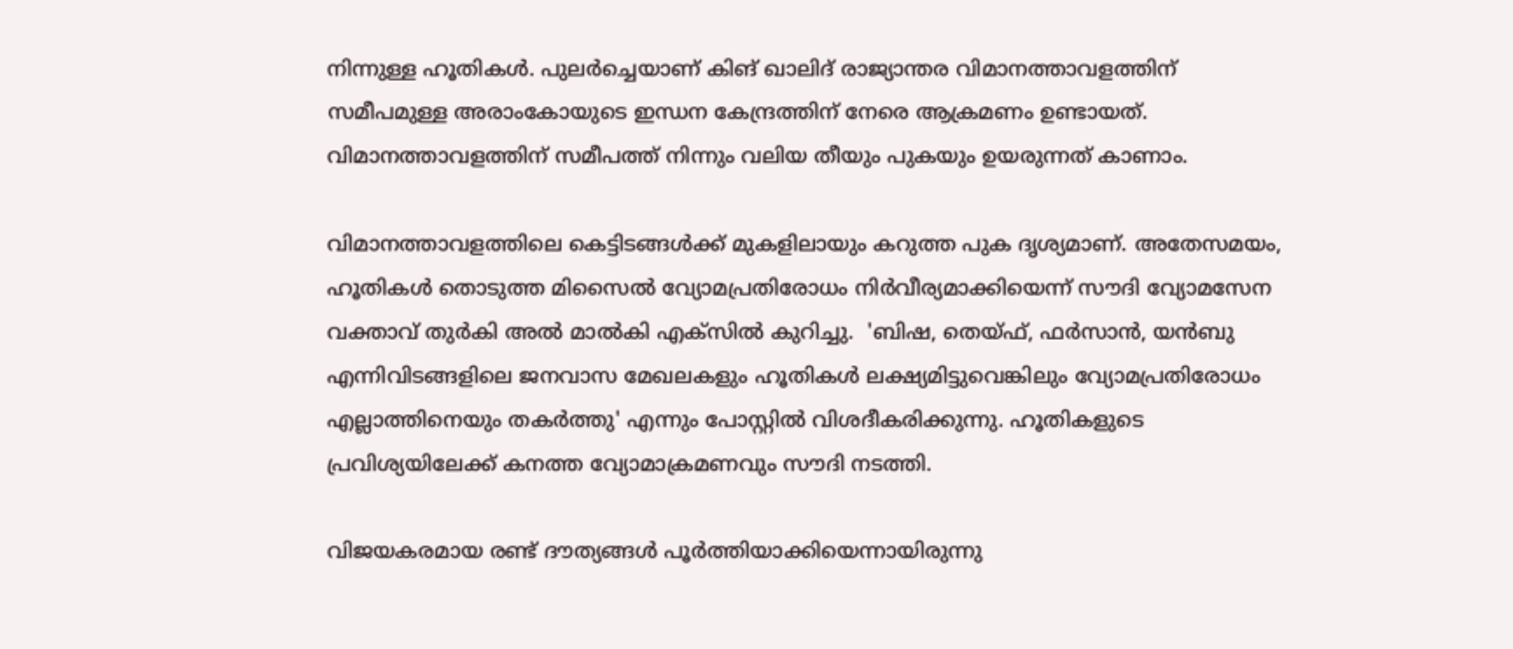നിന്നുള്ള ഹൂതികള്‍. പുലര്‍ച്ചെയാണ് കിങ് ഖാലിദ് രാജ്യാന്തര വിമാനത്താവളത്തിന് സമീപമുള്ള അരാംകോയുടെ ഇന്ധന കേന്ദ്രത്തിന് നേരെ ആക്രമണം ഉണ്ടായത്. വിമാനത്താവളത്തിന് സമീപത്ത് നിന്നും വലിയ തീയും പുകയും ഉയരുന്നത് കാണാം.

വിമാനത്താവളത്തിലെ കെട്ടിടങ്ങള്‍ക്ക് മുകളിലായും കറുത്ത പുക ദൃശ്യമാണ്. അതേസമയം, ഹൂതികള്‍ തൊടുത്ത മിസൈല്‍ വ്യോമപ്രതിരോധം നിര്‍വീര്യമാക്കിയെന്ന് സൗദി വ്യോമസേന വക്താവ് തുര്‍കി അല്‍ മാല്‍കി എക്സില്‍ കുറിച്ചു.  'ബിഷ, തെയ്ഫ്, ഫര്‍സാന്‍, യന്‍ബു എന്നിവിടങ്ങളിലെ ജനവാസ മേഖലകളും ഹൂതികള്‍ ലക്ഷ്യമിട്ടുവെങ്കിലും വ്യോമപ്രതിരോധം എല്ലാത്തിനെയും തകര്‍ത്തു' എന്നും പോസ്റ്റില്‍ വിശദീകരിക്കുന്നു. ഹൂതികളുടെ പ്രവിശ്യയിലേക്ക് കനത്ത വ്യോമാക്രമണവും സൗദി നടത്തി.

വിജയകരമായ രണ്ട് ദൗത്യങ്ങള്‍ പൂര്‍ത്തിയാക്കിയെന്നായിരുന്നു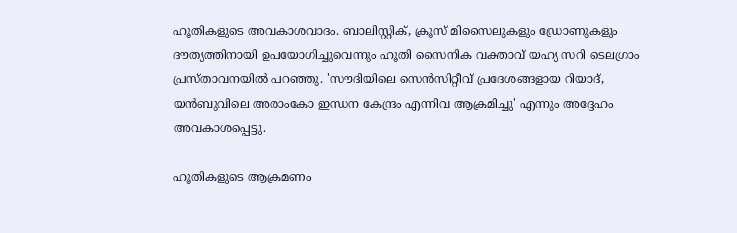ഹൂതികളുടെ അവകാശവാദം. ബാലിസ്റ്റിക്, ക്രൂസ് മിസൈലുകളും ഡ്രോണുകളും ദൗത്യത്തിനായി ഉപയോഗിച്ചുവെന്നും ഹൂതി സൈനിക വക്താവ് യഹ്യ സറി ടെലഗ്രാം പ്രസ്താവനയില്‍ പറഞ്ഞു. 'സൗദിയിലെ സെന്‍സിറ്റീവ് പ്രദേശങ്ങളായ റിയാദ്, യന്‍ബുവിലെ അരാംകോ ഇന്ധന കേന്ദ്രം എന്നിവ ആക്രമിച്ചു' എന്നും അദ്ദേഹം അവകാശപ്പെട്ടു.

ഹൂതികളുടെ ആക്രമണം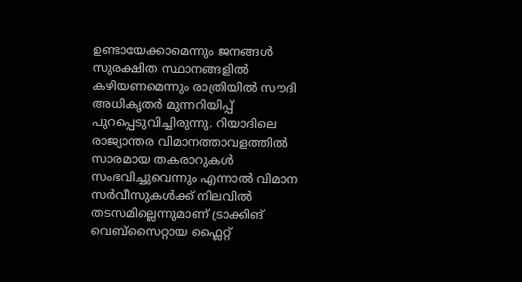ഉണ്ടായേക്കാമെന്നും ജനങ്ങള്‍ സുരക്ഷിത സ്ഥാനങ്ങളില്‍ കഴിയണമെന്നും രാത്രിയില്‍ സൗദി അധികൃതര്‍ മുന്നറിയിപ്പ് പുറപ്പെടുവിച്ചിരുന്നു. റിയാദിലെ രാജ്യാന്തര വിമാനത്താവളത്തില്‍ സാരമായ തകരാറുകള്‍ സംഭവിച്ചുവെന്നും എന്നാല്‍ വിമാന സര്‍വീസുകള്‍ക്ക് നിലവില്‍ തടസമില്ലെന്നുമാണ് ട്രാക്കിങ് വെബ്സൈറ്റായ ഫ്ലൈറ്റ്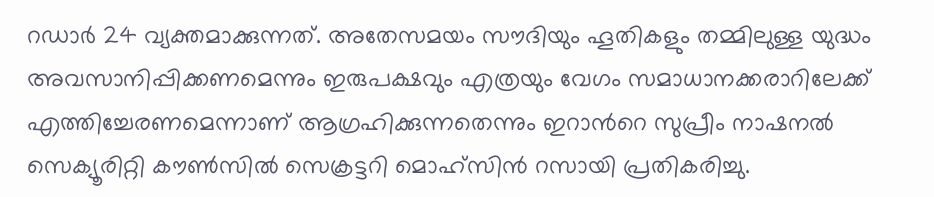റഡാര്‍ 24 വ്യക്തമാക്കുന്നത്. അതേസമയം സൗദിയും ഹൂതികളും തമ്മിലുള്ള യുദ്ധം അവസാനിപ്പിക്കണമെന്നും ഇരുപക്ഷവും എത്രയും വേഗം സമാധാനക്കരാറിലേക്ക് എത്തിച്ചേരണമെന്നാണ് ആഗ്രഹിക്കുന്നതെന്നും ഇറാന്‍റെ സുപ്രീം നാഷനല്‍ സെക്യൂരിറ്റി കൗണ്‍സില്‍ സെക്രട്ടറി മൊഹ്സിന്‍ റസായി പ്രതികരിച്ചു.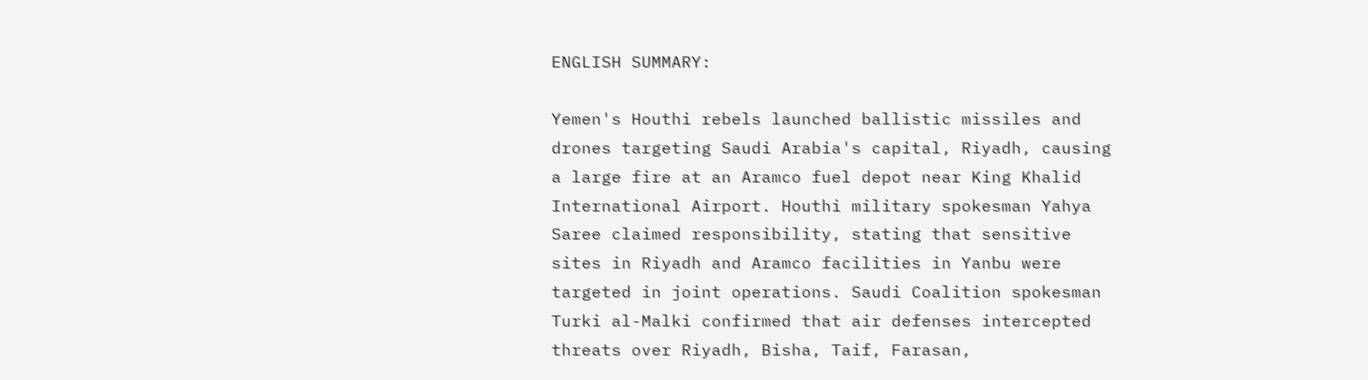ENGLISH SUMMARY:

Yemen's Houthi rebels launched ballistic missiles and drones targeting Saudi Arabia's capital, Riyadh, causing a large fire at an Aramco fuel depot near King Khalid International Airport. Houthi military spokesman Yahya Saree claimed responsibility, stating that sensitive sites in Riyadh and Aramco facilities in Yanbu were targeted in joint operations. Saudi Coalition spokesman Turki al-Malki confirmed that air defenses intercepted threats over Riyadh, Bisha, Taif, Farasan,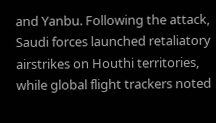and Yanbu. Following the attack, Saudi forces launched retaliatory airstrikes on Houthi territories, while global flight trackers noted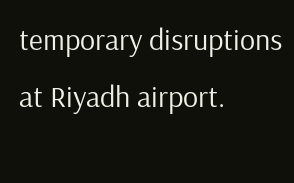temporary disruptions at Riyadh airport.